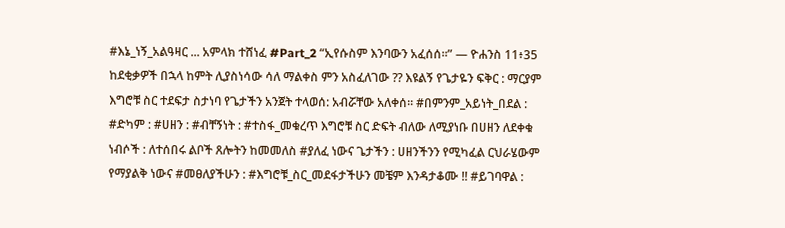#እኔ_ነኝ_አልዓዛር ... አምላክ ተሸነፈ #Part_2 “ኢየሱስም እንባውን አፈሰሰ።” — ዮሐንስ 11፥35 ከደቂቃዎች በኋላ ከምት ሊያስነሳው ሳለ ማልቀስ ምን አስፈለገው ?? እዩልኝ የጌታዬን ፍቅር : ማርያም እግሮቹ ስር ተደፍታ ስታነባ የጌታችን አንጀት ተላወሰ: አብሯቸው አለቀሰ። #በምንም_አይነት_በደል : #ድካም : #ሀዘን : #ብቸኝነት : #ተስፋ_መቁረጥ እግሮቹ ስር ድፍት ብለው ለሚያነቡ በሀዘን ለደቀቁ ነብሶች : ለተሰበሩ ልቦች ጸሎትን ከመመለስ #ያለፈ ነውና ጌታችን : ሀዘንችንን የሚካፈል ርህራሄውም የማያልቅ ነውና #መፀለያችሁን : #እግሮቹ_ስር_መደፋታችሁን መቼም እንዳታቆሙ !! #ይገባዋል :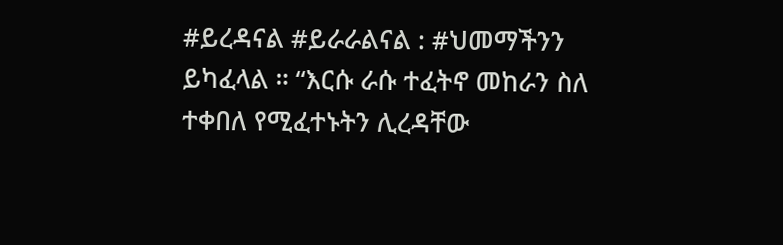#ይረዳናል #ይራራልናል : #ህመማችንን ይካፈላል ። “እርሱ ራሱ ተፈትኖ መከራን ስለ ተቀበለ የሚፈተኑትን ሊረዳቸው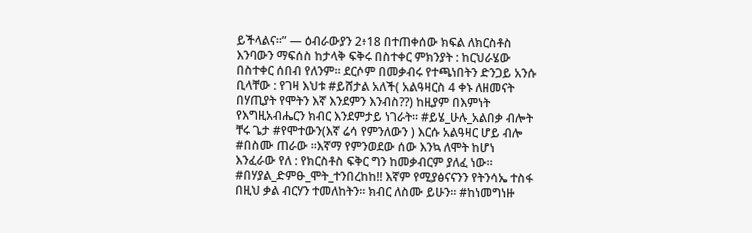ይችላልና።” — ዕብራውያን 2፥18 በተጠቀሰው ክፍል ለክርስቶስ እንባውን ማፍሰስ ከታላቅ ፍቅሩ በስተቀር ምክንያት : ከርህራሄው በስተቀር ሰበብ የለንም። ደርሶም በመቃብሩ የተጫነበትን ድንጋይ አንሱ ቢላቸው : የገዛ እህቱ #ይሸታል አለች( አልዓዛርስ 4 ቀኑ ለዘመናት በሃጢያት የሞትን እኛ እንደምን እንብስ??) ከዚያም በእምነት የእግዚአብሔርን ክብር እንደምታይ ነገራት። #ይሄ_ሁሉ_አልበቃ ብሎት ቸሩ ጌታ #የሞተውን(እኛ ሬሳ የምንለውን ) እርሱ አልዓዛር ሆይ ብሎ #በስሙ ጠራው ።እኛማ የምንወደው ሰው እንኳ ለሞት ከሆነ እንፈራው የለ : የክርስቶስ ፍቅር ግን ከመቃብርም ያለፈ ነው። #በሃያል_ድምፁ_ሞት_ተንበረከከ!! እኛም የሚያፅናናንን የትንሳኤ ተስፋ በዚህ ቃል ብርሃን ተመለከትን። ክብር ለስሙ ይሁን። #ከነመግነዙ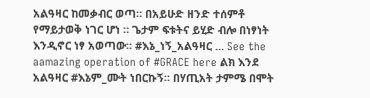አልዓዛር ከመቃብር ወጣ። በአይሁድ ዘንድ ተሰምቶ የማይታወቅ ነገር ሆነ ። ጌታም ፍቱትና ይሂድ ብሎ በነፃነት እንዲኖር ነፃ አወጣው። #እኔ_ነኝ_አልዓዛር ... See the aamazing operation of #GRACE here ልክ እንደ አልዓዛር #እኔም_ሙት ነበርኩኝ። በሃጢአት ታምሜ በሞት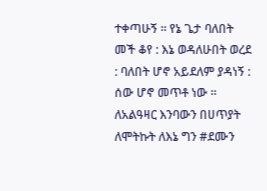ተቀጣሁኝ ። የኔ ጌታ ባለበት መች ቆየ : እኔ ወዳለሁበት ወረደ : ባለበት ሆኖ አይደለም ያዳነኝ : ሰው ሆኖ መጥቶ ነው ። ለአልዓዛር እንባውን በሀጥያት ለሞትኩት ለእኔ ግን #ደሙን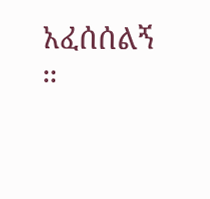አፈሰሰልኝ ።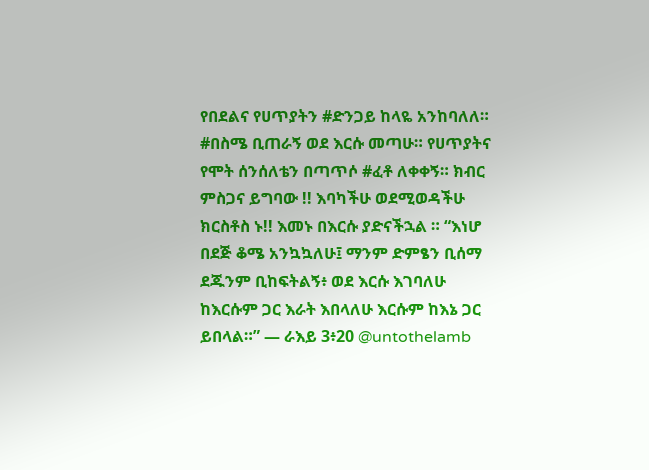የበደልና የሀጥያትን #ድንጋይ ከላዬ አንከባለለ። #በስሜ ቢጠራኝ ወደ እርሱ መጣሁ። የሀጥያትና የሞት ሰንሰለቴን በጣጥሶ #ፈቶ ለቀቀኝ። ክብር ምስጋና ይግባው !! እባካችሁ ወደሚወዳችሁ ክርስቶስ ኑ!! እመኑ በእርሱ ያድናችኋል ። “እነሆ በደጅ ቆሜ አንኳኳለሁ፤ ማንም ድምፄን ቢሰማ ደጁንም ቢከፍትልኝ፥ ወደ እርሱ እገባለሁ ከእርሱም ጋር እራት እበላለሁ እርሱም ከእኔ ጋር ይበላል።” — ራእይ 3፥20 @untothelamb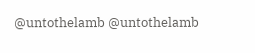@untothelamb @untothelamb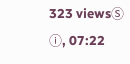323 viewsⓈ ⓘ, 07:22